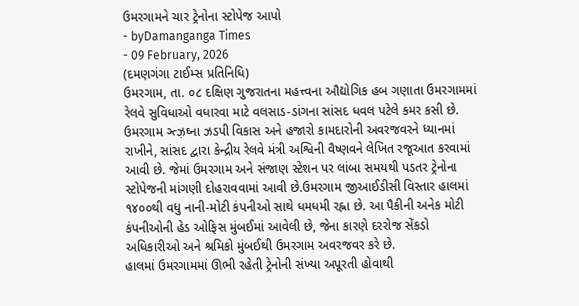ઉમરગામને ચાર ટ્રેનોના સ્ટોપેજ આપો
- byDamanganga Times
- 09 February, 2026
(દમણગંગા ટાઈમ્સ પ્રતિનિધિ)
ઉમરગામ, તા. ૦૮ દક્ષિણ ગુજરાતના મહત્ત્વના ઔદ્યોગિક હબ ગણાતા ઉમરગામમાં રેલવે સુવિધાઓ વધારવા માટે વલસાડ-ડાંગના સાંસદ ધવલ પટેલે કમર કસી છે. ઉમરગામ ઞ્ત્ઝ઼ઘ્ના ઝડપી વિકાસ અને હજારો કામદારોની અવરજવરને ધ્યાનમાં રાખીને, સાંસદ દ્વારા કેન્દ્રીય રેલવે મંત્રી અશ્વિની વૈષ્ણવને લેખિત રજૂઆત કરવામાં આવી છે. જેમાં ઉમરગામ અને સંજાણ સ્ટેશન પર લાંબા સમયથી પડતર ટ્રેનોના સ્ટોપેજની માંગણી દોહરાવવામાં આવી છે.ઉમરગામ જીઆઈડીસી વિસ્તાર હાલમાં ૧૪૦૦થી વધુ નાની-મોટી કંપનીઓ સાથે ધમધમી રહ્ના છે. આ પૈકીની અનેક મોટી કંપનીઓની હેડ ઓફિસ મુંબઈમાં આવેલી છે, જેના કારણે દરરોજ સેંકડો અધિકારીઓ અને શ્રમિકો મુંબઈથી ઉમરગામ અવરજવર કરે છે.
હાલમાં ઉમરગામમાં ઊભી રહેતી ટ્રેનોની સંખ્યા અપૂરતી હોવાથી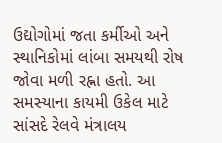ઉદ્યોગોમાં જતા કર્મીઓ અને સ્થાનિકોમાં લાંબા સમયથી રોષ જોવા મળી રહ્ના હતો. આ સમસ્યાના કાયમી ઉકેલ માટે સાંસદે રેલવે મંત્રાલય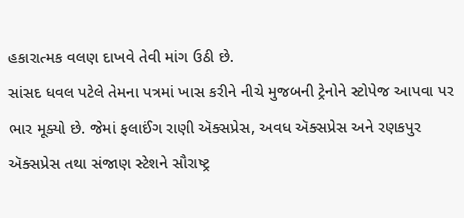હકારાત્મક વલણ દાખવે તેવી માંગ ઉઠી છે.
સાંસદ ધવલ પટેલે તેમના પત્રમાં ખાસ કરીને નીચે મુજબની ટ્રેનોને સ્ટોપેજ આપવા પર ભાર મૂક્યો છે. જેમાં ફલાઈંગ રાણી ઍક્સપ્રેસ, અવધ ઍક્સપ્રેસ અને રણકપુર ઍક્સપ્રેસ તથા સંજાણ સ્ટેશને સૌરાષ્ટ્ર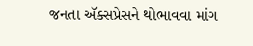જનતા ઍક્સપ્રેસને થોભાવવા માંગ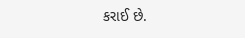કરાઈ છે.